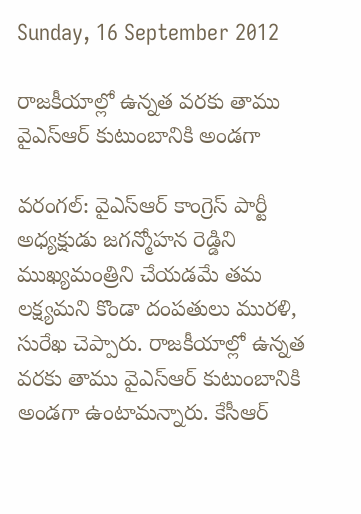Sunday, 16 September 2012

రాజకీయాల్లో ఉన్నత వరకు తాము వైఎస్‌ఆర్ కుటుంబానికి అండగా

వరంగల్: వైఎస్ఆర్ కాంగ్రెస్ పార్టీ అధ్యక్షుడు జగన్మోహన రెడ్డిని ముఖ్యమంత్రిని చేయడమే తమ లక్ష్యమని కొండా దంపతులు మురళి, సురేఖ చెప్పారు. రాజకీయాల్లో ఉన్నత వరకు తాము వైఎస్‌ఆర్ కుటుంబానికి అండగా ఉంటామన్నారు. కేసీఆర్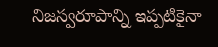నిజస్వరూపాన్ని ఇప్పటికైనా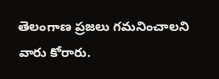తెలంగాణ ప్రజలు గమనించాలని వారు కోరారు.